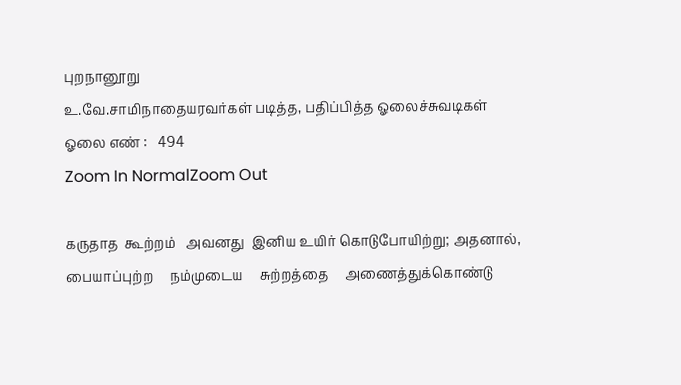புறநானூறு
உ.வே.சாமிநாதையரவர்கள் படித்த, பதிப்பித்த ஓலைச்சுவடிகள்
ஓலை எண் :   494
Zoom In NormalZoom Out

கருதாத  கூற்றம்   அவனது  இனிய உயிர் கொடுபோயிற்று; அதனால்,
பையாப்புற்ற     நம்முடைய     சுற்றத்தை     அணைத்துக்கொண்டு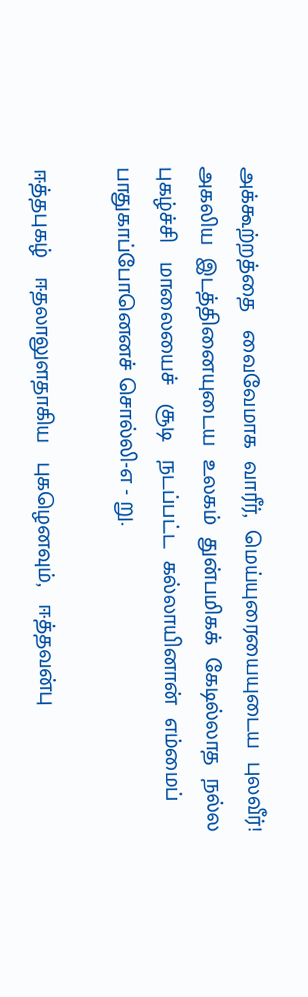அக்கூற்றத்தை   வைவேமாக  வாரீர்,  மெய்யுரையையுடைய  புலவீர்!
அகலிய  இடத்தினையுடைய  உலகம்  துன்பமிகக்  கேடில்லாத  நல்ல
புகழ்ச்சி   மாலையைச்   சூடி   நடப்பட்ட  கல்லாயினான்  எம்மைப்
பாதுகாப்போனெனச் சொல்லி-எ - று.

ஈத்தபுகழ்   ஈதலாலுளதாகிய   புகழெனவும்,   ஈத்தவன்பு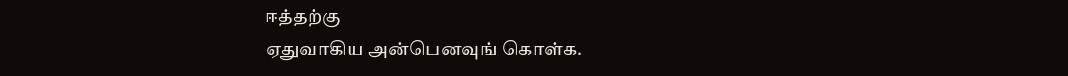ஈத்தற்கு
ஏதுவாகிய அன்பெனவுங் கொள்க.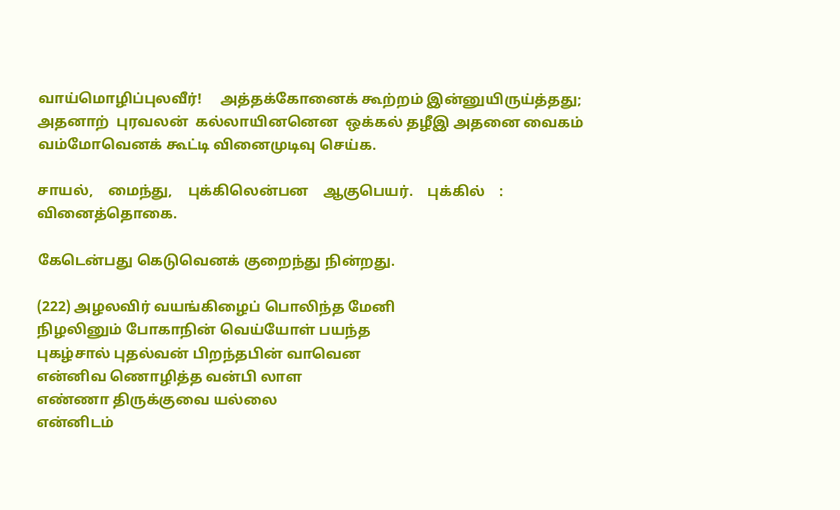வாய்மொழிப்புலவீர்!     அத்தக்கோனைக் கூற்றம் இன்னுயிருய்த்தது;
அதனாற்  புரவலன்  கல்லாயினனென  ஒக்கல் தழீஇ அதனை வைகம்
வம்மோவெனக் கூட்டி வினைமுடிவு செய்க.

சாயல்,    மைந்து,    புக்கிலென்பன    ஆகுபெயர்.    புக்கில்    :
வினைத்தொகை.

கேடென்பது கெடுவெனக் குறைந்து நின்றது.

(222) அழலவிர் வயங்கிழைப் பொலிந்த மேனி
நிழலினும் போகாநின் வெய்யோள் பயந்த
புகழ்சால் புதல்வன் பிறந்தபின் வாவென
என்னிவ ணொழித்த வன்பி லாள
எண்ணா திருக்குவை யல்லை
என்னிடம்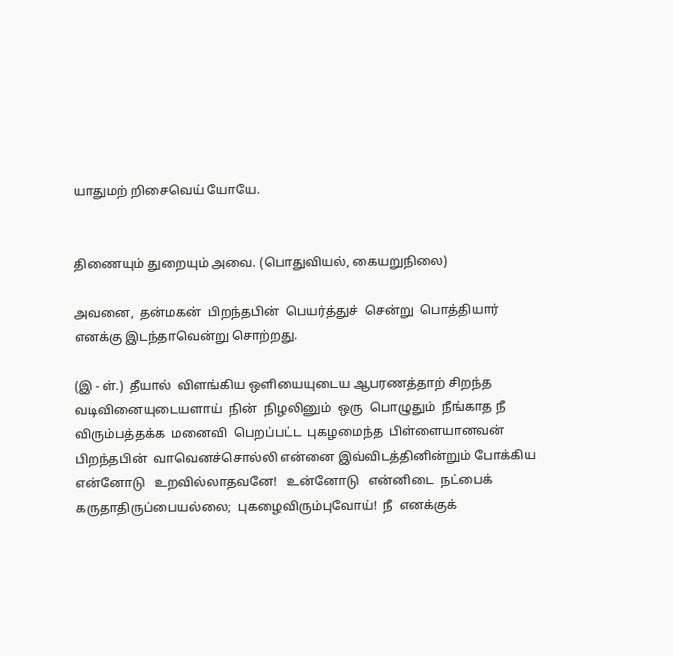யாதுமற் றிசைவெய் யோயே.


திணையும் துறையும் அவை. (பொதுவியல், கையறுநிலை)

அவனை,  தன்மகன்  பிறந்தபின்  பெயர்த்துச்  சென்று  பொத்தியார்
எனக்கு இடந்தாவென்று சொற்றது.

(இ - ள்.)  தீயால்  விளங்கிய ஒளியையுடைய ஆபரணத்தாற் சிறந்த
வடிவினையுடையளாய்  நின்  நிழலினும்  ஒரு  பொழுதும்  நீங்காத நீ
விரும்பத்தக்க  மனைவி  பெறப்பட்ட  புகழமைந்த  பிள்ளையானவன்
பிறந்தபின்  வாவெனச்சொல்லி என்னை இவ்விடத்தினின்றும் போக்கிய
என்னோடு   உறவில்லாதவனே!   உன்னோடு   என்னிடை  நட்பைக்
கருதாதிருப்பையல்லை;  புகழைவிரும்புவோய்!  நீ  எனக்குக்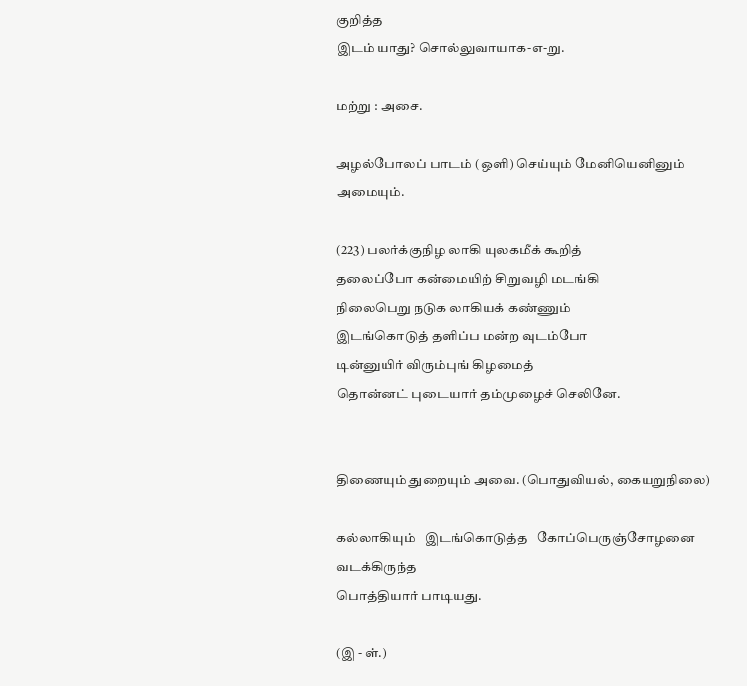குறித்த
இடம் யாது? சொல்லுவாயாக-எ-று.

மற்று : அசை.

அழல்போலப் பாடம் (ஒளி) செய்யும் மேனியெனினும் அமையும்.

(223) பலர்க்குநிழ லாகி யுலகமீக் கூறித்
தலைப்போ கன்மையிற் சிறுவழி மடங்கி
நிலைபெறு நடுக லாகியக் கண்ணும்
இடங்கொடுத் தளிப்ப மன்ற வுடம்போ
டின்னுயிர் விரும்புங் கிழமைத்
தொன்னட் புடையார் தம்முழைச் செலினே.


திணையும் துறையும் அவை. (பொதுவியல், கையறுநிலை)

கல்லாகியும்   இடங்கொடுத்த   கோப்பெருஞ்சோழனை   வடக்கிருந்த
பொத்தியார் பாடியது.

(இ - ள்.)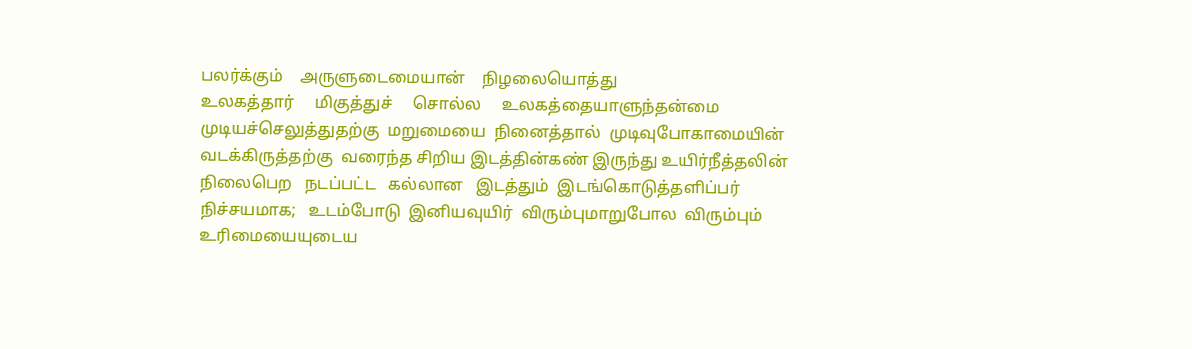பலர்க்கும்    அருளுடைமையான்    நிழலையொத்து
உலகத்தார்     மிகுத்துச்     சொல்ல     உலகத்தையாளுந்தன்மை
முடியச்செலுத்துதற்கு  மறுமையை  நினைத்தால்  முடிவுபோகாமையின்
வடக்கிருத்தற்கு  வரைந்த சிறிய இடத்தின்கண் இருந்து உயிர்நீத்தலின்
நிலைபெற   நடப்பட்ட   கல்லான   இடத்தும்  இடங்கொடுத்தளிப்பர்
நிச்சயமாக;   உடம்போடு  இனியவுயிர்  விரும்புமாறுபோல  விரும்பும்
உரிமையையுடைய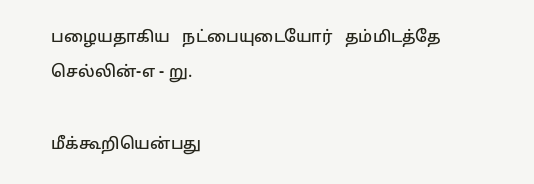பழையதாகிய   நட்பையுடையோர்   தம்மிடத்தே
செல்லின்-எ - று.

மீக்கூறியென்பது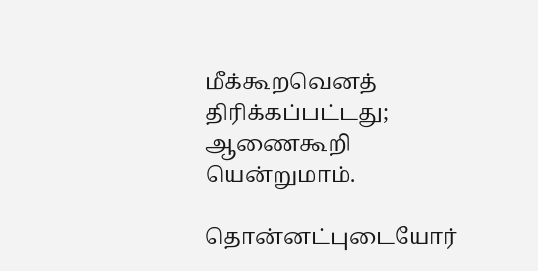மீக்கூறவெனத்    திரிக்கப்பட்டது;   ஆணைகூறி
யென்றுமாம்.

தொன்னட்புடையோர்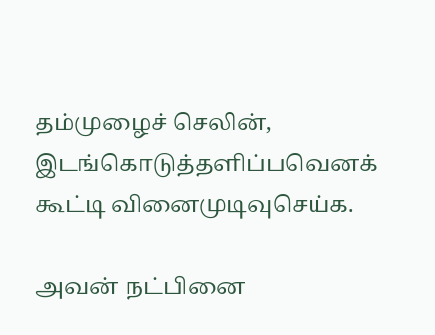தம்முழைச் செலின், இடங்கொடுத்தளிப்பவெனக்
கூட்டி வினைமுடிவுசெய்க.

அவன் நட்பினை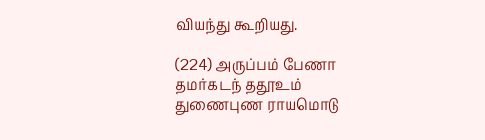வியந்து கூறியது.

(224) அருப்பம் பேணா தமர்கடந் ததூஉம்
துணைபுண ராயமொடு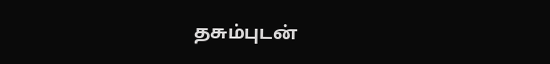தசும்புடன்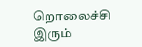றொலைச்சி
இரும்